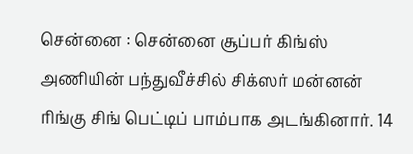சென்னை : சென்னை சூப்பர் கிங்ஸ் அணியின் பந்துவீச்சில் சிக்ஸர் மன்னன் ரிங்கு சிங் பெட்டிப் பாம்பாக அடங்கினார். 14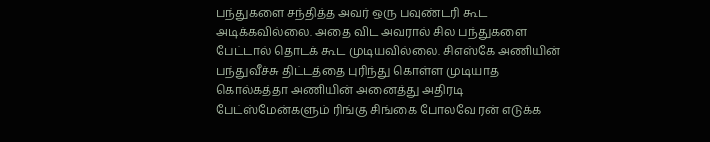பந்துகளை சந்தித்த அவர் ஒரு பவுண்டரி கூட அடிக்கவில்லை. அதை விட அவரால் சில பந்துகளை பேட்டால் தொடக் கூட முடியவில்லை. சிஎஸ்கே அணியின் பந்துவீச்சு திட்டத்தை புரிந்து கொள்ள முடியாத கொல்கத்தா அணியின் அனைத்து அதிரடி பேட்ஸ்மேன்களும் ரிங்கு சிங்கை போலவே ரன் எடுக்க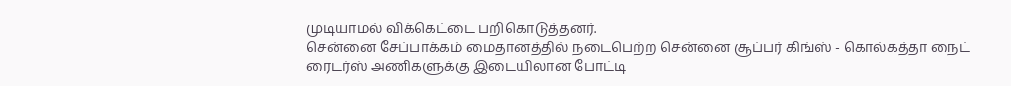முடியாமல் விக்கெட்டை பறிகொடுத்தனர்.
சென்னை சேப்பாக்கம் மைதானத்தில் நடைபெற்ற சென்னை சூப்பர் கிங்ஸ் - கொல்கத்தா நைட் ரைடர்ஸ் அணிகளுக்கு இடையிலான போட்டி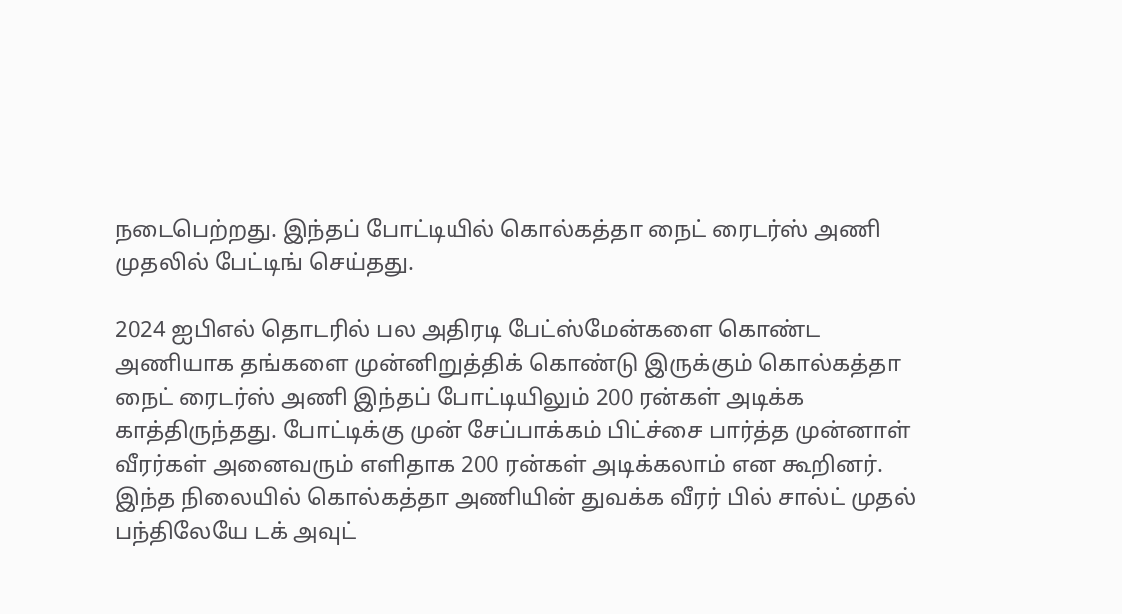நடைபெற்றது. இந்தப் போட்டியில் கொல்கத்தா நைட் ரைடர்ஸ் அணி முதலில் பேட்டிங் செய்தது.

2024 ஐபிஎல் தொடரில் பல அதிரடி பேட்ஸ்மேன்களை கொண்ட அணியாக தங்களை முன்னிறுத்திக் கொண்டு இருக்கும் கொல்கத்தா நைட் ரைடர்ஸ் அணி இந்தப் போட்டியிலும் 200 ரன்கள் அடிக்க காத்திருந்தது. போட்டிக்கு முன் சேப்பாக்கம் பிட்ச்சை பார்த்த முன்னாள் வீரர்கள் அனைவரும் எளிதாக 200 ரன்கள் அடிக்கலாம் என கூறினர்.
இந்த நிலையில் கொல்கத்தா அணியின் துவக்க வீரர் பில் சால்ட் முதல் பந்திலேயே டக் அவுட்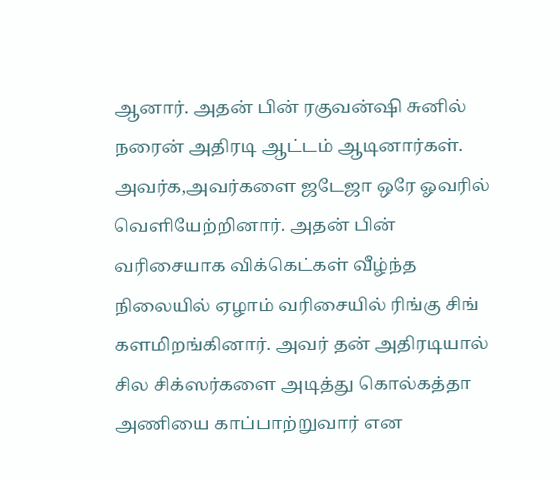ஆனார். அதன் பின் ரகுவன்ஷி சுனில் நரைன் அதிரடி ஆட்டம் ஆடினார்கள். அவர்க,அவர்களை ஜடேஜா ஒரே ஓவரில் வெளியேற்றினார். அதன் பின் வரிசையாக விக்கெட்கள் வீழ்ந்த நிலையில் ஏழாம் வரிசையில் ரிங்கு சிங் களமிறங்கினார். அவர் தன் அதிரடியால் சில சிக்ஸர்களை அடித்து கொல்கத்தா அணியை காப்பாற்றுவார் என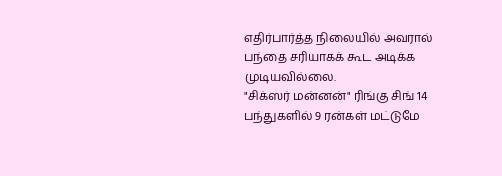எதிர்பார்த்த நிலையில் அவரால் பந்தை சரியாகக் கூட அடிக்க முடியவில்லை.
"சிக்ஸர் மன்னன்" ரிங்கு சிங் 14 பந்துகளில் 9 ரன்கள் மட்டுமே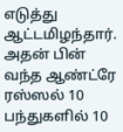எடுத்து ஆட்டமிழந்தார். அதன் பின் வந்த ஆண்ட்ரே ரஸ்ஸல் 10 பந்துகளில் 10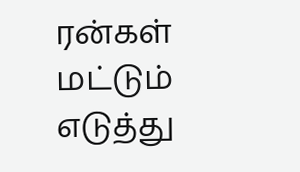ரன்கள் மட்டும் எடுத்து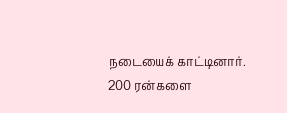நடையைக் காட்டினார். 200 ரன்களை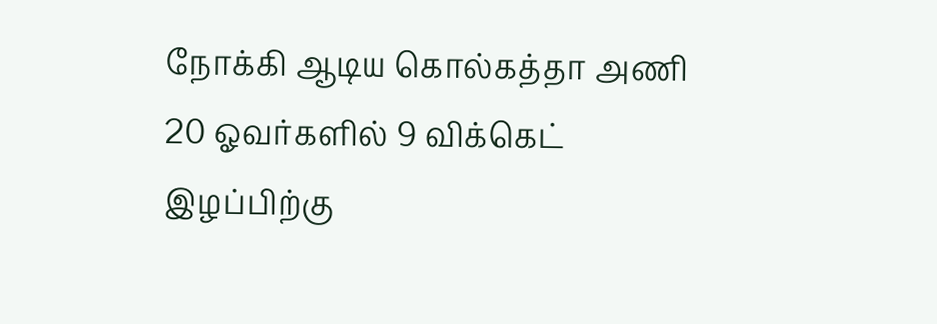நோக்கி ஆடிய கொல்கத்தா அணி 20 ஓவர்களில் 9 விக்கெட் இழப்பிற்கு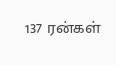137 ரன்கள்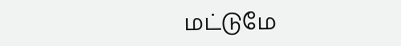மட்டுமே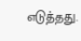எடுத்தது.